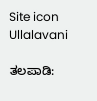Site icon Ullalavani

ತಲಪಾಡಿ: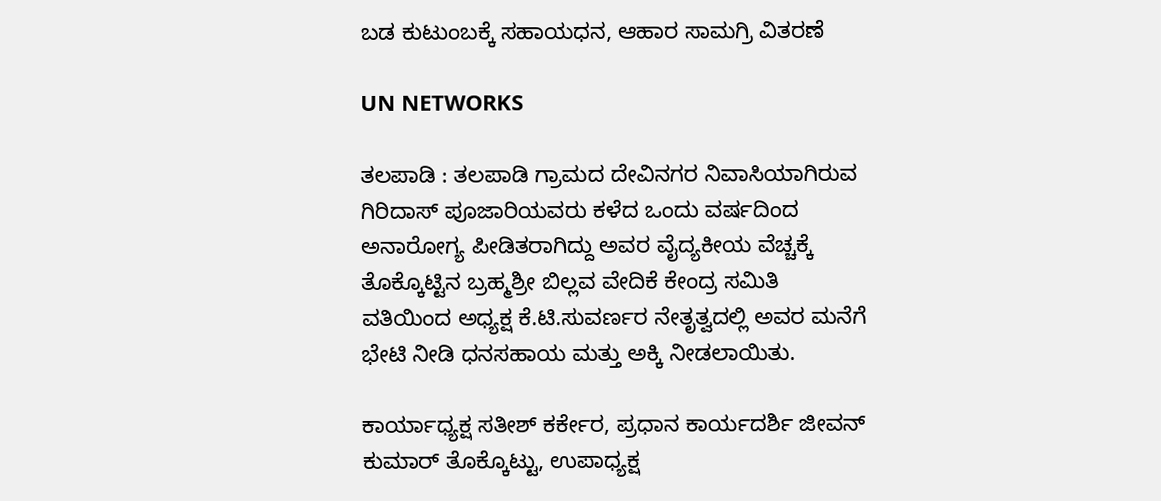ಬಡ ಕುಟುಂಬಕ್ಕೆ ಸಹಾಯಧನ, ಆಹಾರ ಸಾಮಗ್ರಿ ವಿತರಣೆ

UN NETWORKS

ತಲಪಾಡಿ : ತಲಪಾಡಿ ಗ್ರಾಮದ ದೇವಿನಗರ ನಿವಾಸಿಯಾಗಿರುವ ಗಿರಿದಾಸ್ ಪೂಜಾರಿಯವರು ಕಳೆದ ಒಂದು ವರ್ಷದಿಂದ ಅನಾರೋಗ್ಯ ಪೀಡಿತರಾಗಿದ್ದು ಅವರ ವೈದ್ಯಕೀಯ ವೆಚ್ಚಕ್ಕೆ ತೊಕ್ಕೊಟ್ಟಿನ ಬ್ರಹ್ಮಶ್ರೀ ಬಿಲ್ಲವ ವೇದಿಕೆ ಕೇಂದ್ರ ಸಮಿತಿ ವತಿಯಿಂದ ಅಧ್ಯಕ್ಷ ಕೆ.ಟಿ.ಸುವರ್ಣರ ನೇತೃತ್ವದಲ್ಲಿ ಅವರ ಮನೆಗೆ ಭೇಟಿ ನೀಡಿ ಧನಸಹಾಯ ಮತ್ತು ಅಕ್ಕಿ ನೀಡಲಾಯಿತು.

ಕಾರ್ಯಾಧ್ಯಕ್ಷ ಸತೀಶ್ ಕರ್ಕೇರ, ಪ್ರಧಾನ ಕಾರ್ಯದರ್ಶಿ ಜೀವನ್ ಕುಮಾರ್ ತೊಕ್ಕೊಟ್ಟು, ಉಪಾಧ್ಯಕ್ಷ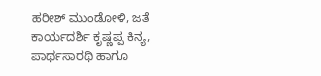ಹರೀಶ್ ಮುಂಡೋಳಿ, ಜತೆ ಕಾರ್ಯದರ್ಶಿ ಕೃಷ್ಣಪ್ಪ ಕಿನ್ಯ, ಪಾರ್ಥಸಾರಥಿ ಹಾಗೂ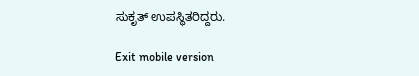ಸುಕೃತ್ ಉಪಸ್ಥಿತರಿದ್ದರು.

Exit mobile version